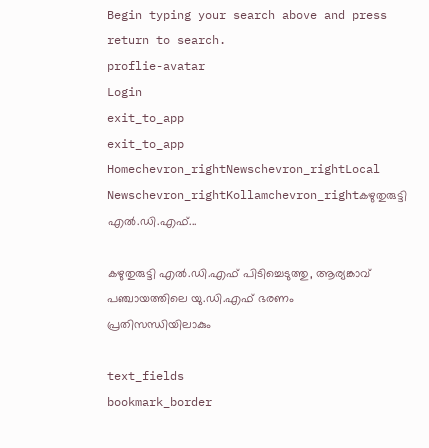Begin typing your search above and press return to search.
proflie-avatar
Login
exit_to_app
exit_to_app
Homechevron_rightNewschevron_rightLocal Newschevron_rightKollamchevron_rightകഴുതുരുട്ടി എൽ.ഡി.എഫ്...

കഴുതുരുട്ടി എൽ.ഡി.എഫ് പിടിച്ചെടുത്തു, ആര്യങ്കാവ് പഞ്ചായത്തിലെ യു.ഡി.എഫ് ഭരണം പ്രതിസന്ധിയിലാകും

text_fields
bookmark_border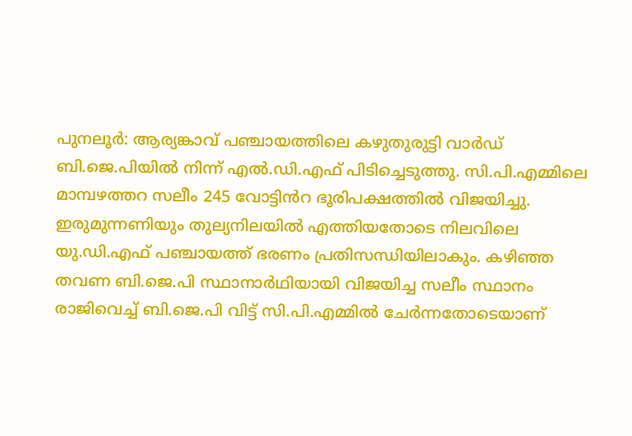പുനലൂർ: ആര്യങ്കാവ് പഞ്ചായത്തിലെ കഴുതുരുട്ടി വാർഡ് ബി.ജെ.പിയിൽ നിന്ന് എൽ.ഡി.എഫ് പിടിച്ചെടുത്തു. സി.പി.എമ്മിലെ മാമ്പഴത്തറ സലീം 245 വോട്ടിൻറ ഭൂരിപക്ഷത്തിൽ വിജയിച്ചു. ഇരുമുന്നണിയും തുല്യനിലയിൽ എത്തിയതോടെ നിലവിലെ യു.ഡി.എഫ് പഞ്ചായത്ത് ഭരണം പ്രതിസന്ധിയിലാകും. കഴിഞ്ഞ തവണ ബി.ജെ.പി സ്ഥാനാർഥിയായി വിജയിച്ച സലീം സ്ഥാനം രാജിവെച്ച് ബി.ജെ.പി വിട്ട് സി.പി.എമ്മിൽ ചേർന്നതോടെയാണ്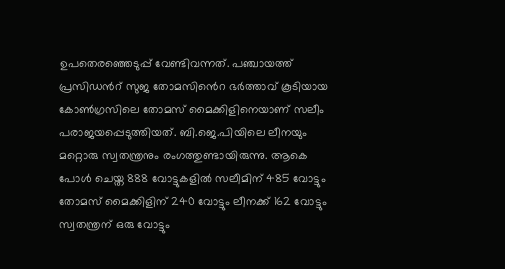ഉപതെരഞ്ഞെടുപ്പ് വേണ്ടിവന്നത്. പഞ്ചായത്ത് പ്രസിഡൻറ് സുജ തോമസി‍ൻെറ ഭർത്താവ് കൂടിയായ കോൺഗ്രസിലെ തോമസ് മൈക്കിളിനെയാണ് സലീം പരാജയപ്പെടുത്തിയത്. ബി.ജെ.പിയിലെ ലീനയും മറ്റൊരു സ്വതന്ത്രനും രംഗത്തുണ്ടായിരുന്നു. ആകെ പോൾ ചെയ്ത 888 വോട്ടുകളിൽ സലീമിന് 485 വോട്ടും തോമസ് മൈക്കിളിന് 240 വോട്ടും ലീനക്ക് 162 വോട്ടും സ്വതന്ത്രന് ഒരു വോട്ടും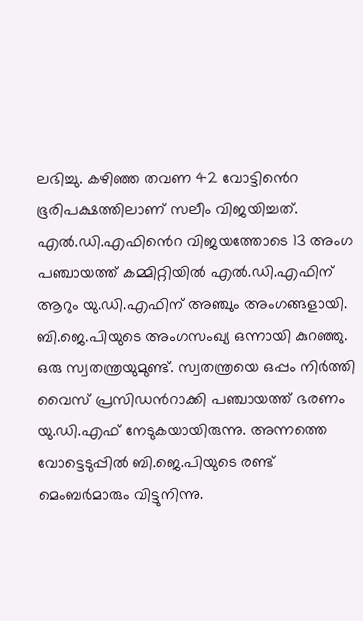ലഭിച്ചു. കഴിഞ്ഞ തവണ 42 വോട്ടി‍ൻെറ ഭൂരിപക്ഷത്തിലാണ് സലീം വിജയിച്ചത്. എൽ.ഡി.എഫി‍ൻെറ വിജയത്തോടെ 13 അംഗ പഞ്ചായത്ത് കമ്മിറ്റിയിൽ എൽ.ഡി.എഫിന് ആറും യു.ഡി.എഫിന് അഞ്ചും അംഗങ്ങളായി. ബി.ജെ.പിയുടെ അംഗസംഖ്യ ഒന്നായി കുറഞ്ഞു. ഒരു സ്വതന്ത്രയുമുണ്ട്. സ്വതന്ത്രയെ ഒപ്പം നിർത്തി വൈസ് പ്രസിഡന്‍റാക്കി പഞ്ചായത്ത് ഭരണം യു.ഡി.എഫ് നേടുകയായിരുന്നു. അന്നത്തെ വോട്ടെടുപ്പിൽ ബി.ജെ.പിയുടെ രണ്ട് മെംബർമാരും വിട്ടുനിന്നു.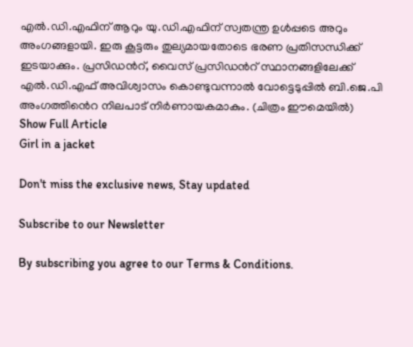എൽ.ഡി.എഫിന് ആറും യു.ഡി.എഫിന് സ്വതന്ത്ര ഉൾപ്പടെ അറും അംഗങ്ങളായി. ഇരു കൂട്ടരും തുല്യമായതോടെ ഭരണ പ്രതിസന്ധിക്ക് ഇടയാക്കും. പ്രസിഡന്‍റ്, വൈസ് പ്രസിഡൻറ് സ്ഥാനങ്ങളിലേക്ക് എൽ.ഡി.എഫ് അവിശ്വാസം കൊണ്ടുവന്നാൽ വോട്ടെടുപ്പിൽ ബി.ജെ.പി അംഗത്തി‍ൻെറ നിലപാട് നിർണായകമാകും. (ചിത്രം ഈമെയിൽ)
Show Full Article
Girl in a jacket

Don't miss the exclusive news, Stay updated

Subscribe to our Newsletter

By subscribing you agree to our Terms & Conditions.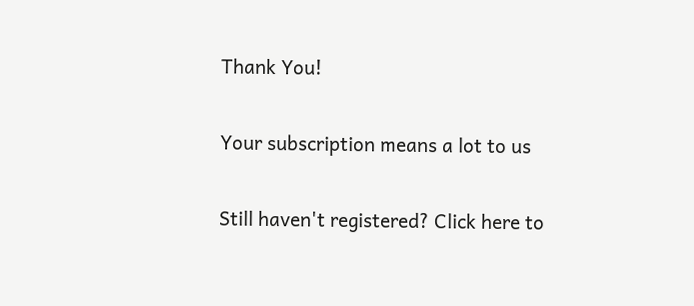Thank You!

Your subscription means a lot to us

Still haven't registered? Click here to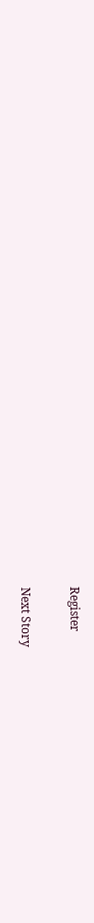Register

Next Story